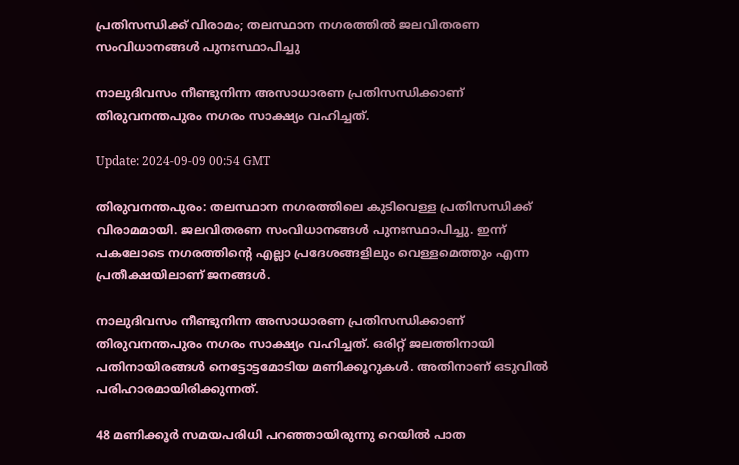പ്രതിസന്ധിക്ക് വിരാമം; തലസ്ഥാന നഗരത്തിൽ ജലവിതരണ സംവിധാനങ്ങൾ പുനഃസ്ഥാപിച്ചു

നാലുദിവസം നീണ്ടുനിന്ന അസാധാരണ പ്രതിസന്ധിക്കാണ് തിരുവനന്തപുരം നഗരം സാക്ഷ്യം വഹിച്ചത്.

Update: 2024-09-09 00:54 GMT

തിരുവനന്തപുരം: തലസ്ഥാന നഗരത്തിലെ കുടിവെള്ള പ്രതിസന്ധിക്ക് വിരാമമായി. ജലവിതരണ സംവിധാനങ്ങൾ പുനഃസ്ഥാപിച്ചു. ഇന്ന് പകലോടെ നഗരത്തിന്റെ എല്ലാ പ്രദേശങ്ങളിലും വെള്ളമെത്തും എന്ന പ്രതീക്ഷയിലാണ് ജനങ്ങൾ.

നാലുദിവസം നീണ്ടുനിന്ന അസാധാരണ പ്രതിസന്ധിക്കാണ് തിരുവനന്തപുരം നഗരം സാക്ഷ്യം വഹിച്ചത്. ഒരിറ്റ് ജലത്തിനായി പതിനായിരങ്ങൾ നെട്ടോട്ടമോടിയ മണിക്കൂറുകൾ. അതിനാണ് ഒടുവിൽ പരിഹാരമായിരിക്കുന്നത്.

48 മണിക്കൂർ സമയപരിധി പറഞ്ഞായിരുന്നു റെയിൽ പാത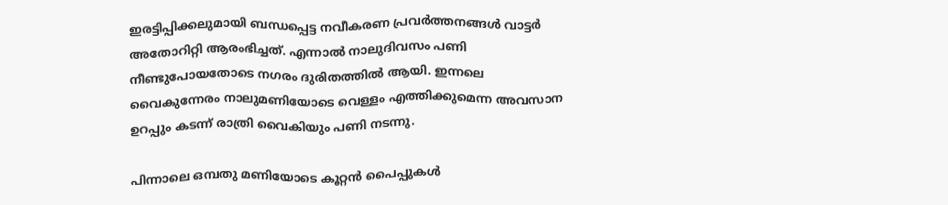ഇരട്ടിപ്പിക്കലുമായി ബന്ധപ്പെട്ട നവീകരണ പ്രവർത്തനങ്ങൾ വാട്ടർ അതോറിറ്റി ആരംഭിച്ചത്. എന്നാൽ നാലുദിവസം പണി നീണ്ടുപോയതോടെ നഗരം ദുരിതത്തിൽ ആയി. ഇന്നലെ വൈകുന്നേരം നാലുമണിയോടെ വെള്ളം എത്തിക്കുമെന്ന അവസാന ഉറപ്പും കടന്ന് രാത്രി വൈകിയും പണി നടന്നു.

പിന്നാലെ ഒമ്പതു മണിയോടെ കൂറ്റൻ പൈപ്പുകൾ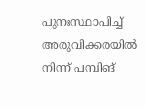പുനഃസ്ഥാപിച്ച് അരുവിക്കരയിൽ നിന്ന് പമ്പിങ്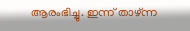ആരംഭിച്ചു. ഇന്ന് താഴ്ന്ന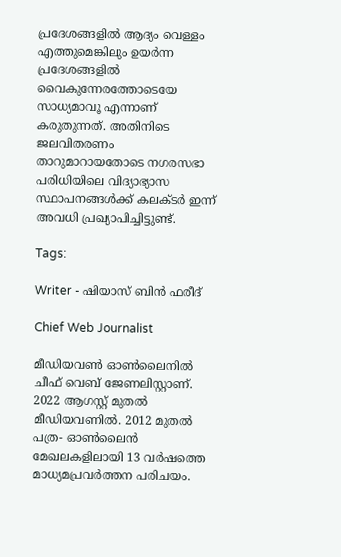പ്രദേശങ്ങളിൽ ആദ്യം വെള്ളം എത്തുമെങ്കിലും ഉയർന്ന പ്രദേശങ്ങളിൽ വൈകുന്നേരത്തോടെയേ സാധ്യമാവൂ എന്നാണ് കരുതുന്നത്. അതിനിടെ ജലവിതരണം താറുമാറായതോടെ നഗരസഭാ പരിധിയിലെ വിദ്യാഭ്യാസ സ്ഥാപനങ്ങൾക്ക് കലക്ടർ ഇന്ന് അവധി പ്രഖ്യാപിച്ചിട്ടുണ്ട്.

Tags:

Writer - ഷിയാസ് ബിന്‍ ഫരീദ്

Chief Web Journalist

മീഡിയവണ്‍ ഓണ്‍ലൈനില്‍ ചീഫ് വെബ് ജേണലിസ്റ്റാണ്. 2022 ആഗസ്റ്റ് മുതല്‍ മീഡിയവണില്‍. 2012 മുതല്‍ പത്ര- ഓണ്‍ലൈന്‍ മേഖലകളിലായി 13 വര്‍ഷത്തെ മാധ്യമപ്രവര്‍ത്തന പരിചയം.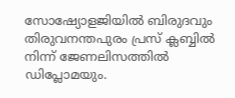സോഷ്യോളജിയില്‍ ബിരുദവും തിരുവനന്തപുരം പ്രസ് ക്ലബ്ബില്‍ നിന്ന് ജേണലിസത്തില്‍ ഡിപ്ലോമയും.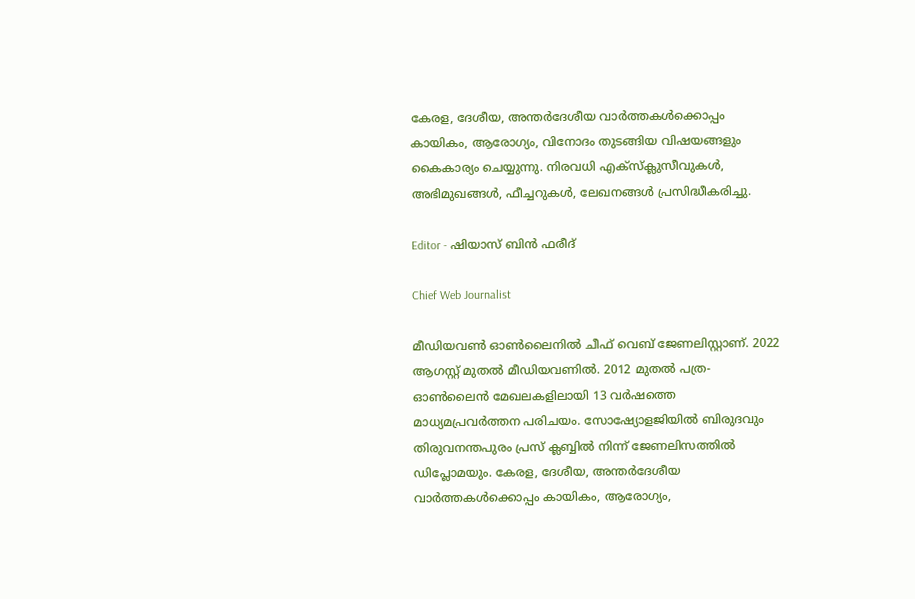കേരള, ദേശീയ, അന്തര്‍ദേശീയ വാര്‍ത്തകള്‍ക്കൊപ്പം കായികം, ആരോഗ്യം, വിനോദം തുടങ്ങിയ വിഷയങ്ങളും കൈകാര്യം ചെയ്യുന്നു. നിരവധി എക്സ്ക്ലുസീവുകള്‍, അഭിമുഖങ്ങള്‍, ഫീച്ചറുകള്‍, ലേഖനങ്ങള്‍ പ്രസിദ്ധീകരിച്ചു.

Editor - ഷിയാസ് ബിന്‍ ഫരീദ്

Chief Web Journalist

മീഡിയവണ്‍ ഓണ്‍ലൈനില്‍ ചീഫ് വെബ് ജേണലിസ്റ്റാണ്. 2022 ആഗസ്റ്റ് മുതല്‍ മീഡിയവണില്‍. 2012 മുതല്‍ പത്ര- ഓണ്‍ലൈന്‍ മേഖലകളിലായി 13 വര്‍ഷത്തെ മാധ്യമപ്രവര്‍ത്തന പരിചയം. സോഷ്യോളജിയില്‍ ബിരുദവും തിരുവനന്തപുരം പ്രസ് ക്ലബ്ബില്‍ നിന്ന് ജേണലിസത്തില്‍ ഡിപ്ലോമയും. കേരള, ദേശീയ, അന്തര്‍ദേശീയ വാര്‍ത്തകള്‍ക്കൊപ്പം കായികം, ആരോഗ്യം,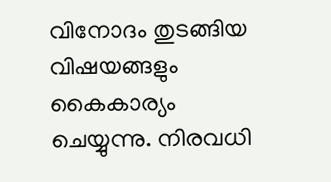വിനോദം തുടങ്ങിയ വിഷയങ്ങളും കൈകാര്യം ചെയ്യുന്നു. നിരവധി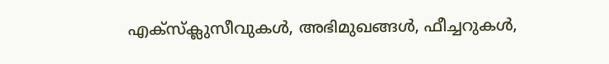എക്സ്ക്ലുസീവുകള്‍, അഭിമുഖങ്ങള്‍, ഫീച്ചറുകള്‍,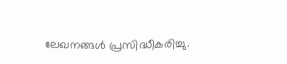ലേഖനങ്ങള്‍ പ്രസിദ്ധീകരിച്ചു.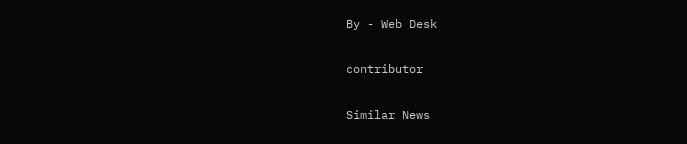By - Web Desk

contributor

Similar News